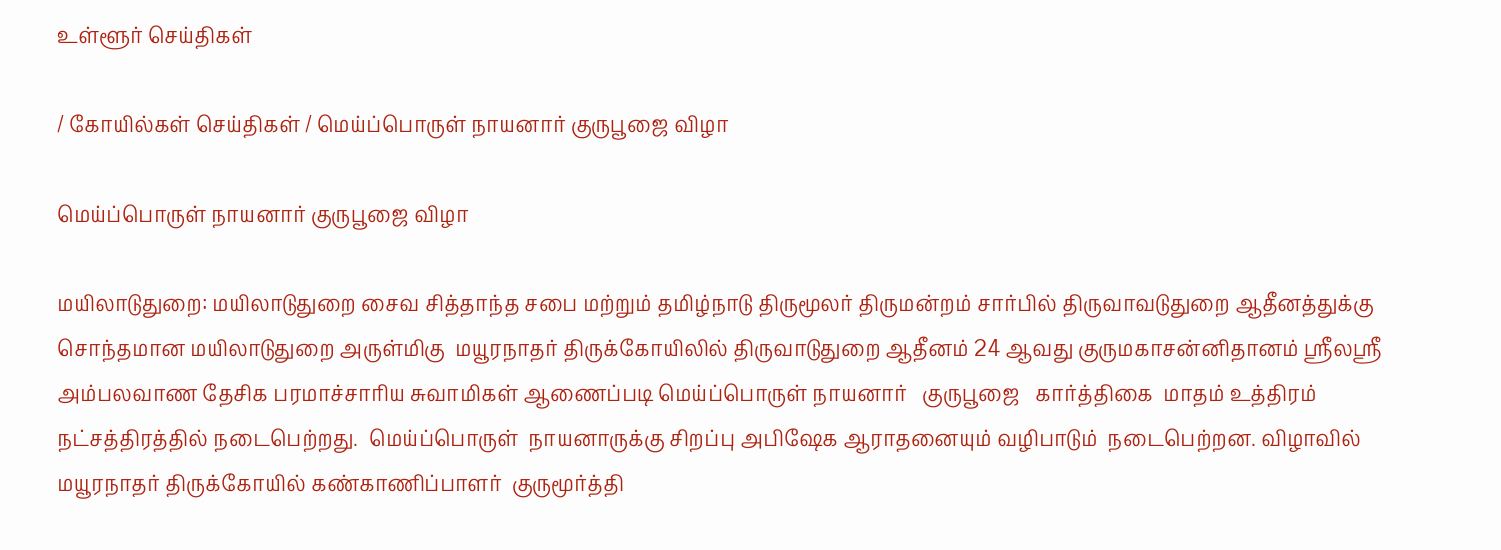உள்ளூர் செய்திகள்

/ கோயில்கள் செய்திகள் / மெய்ப்பொருள் நாயனார் குருபூஜை விழா

மெய்ப்பொருள் நாயனார் குருபூஜை விழா

மயிலாடுதுறை: மயிலாடுதுறை சைவ சித்தாந்த சபை மற்றும் தமிழ்நாடு திருமூலர் திருமன்றம் சார்பில் திருவாவடுதுறை ஆதீனத்துக்கு சொந்தமான மயிலாடுதுறை அருள்மிகு  மயூரநாதர் திருக்கோயிலில் திருவாடுதுறை ஆதீனம் 24 ஆவது குருமகாசன்னிதானம் ஸ்ரீலஸ்ரீ அம்பலவாண தேசிக பரமாச்சாரிய சுவாமிகள் ஆணைப்படி மெய்ப்பொருள் நாயனார்   குருபூஜை   கார்த்திகை  மாதம் உத்திரம் நட்சத்திரத்தில் நடைபெற்றது.  மெய்ப்பொருள்  நாயனாருக்கு சிறப்பு அபிஷேக ஆராதனையும் வழிபாடும்  நடைபெற்றன. விழாவில் மயூரநாதர் திருக்கோயில் கண்காணிப்பாளர்  குருமூர்த்தி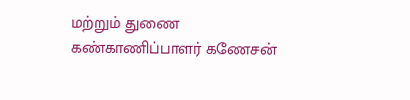மற்றும் துணை கண்காணிப்பாளர் கணேசன்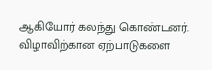ஆகியோர் கலந்து கொண்டனர். விழாவிற்கான ஏற்பாடுகளை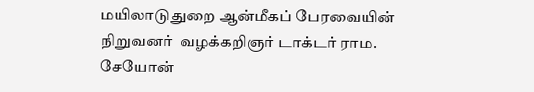மயிலாடுதுறை ஆன்மீகப் பேரவையின் நிறுவனர்  வழக்கறிஞர் டாக்டர் ராம.  சேயோன்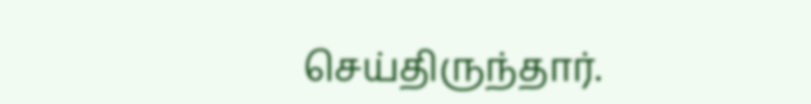செய்திருந்தார்.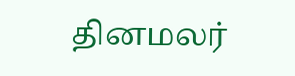தினமலர்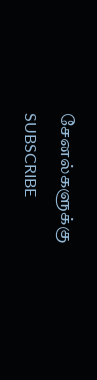சேனல்களுக்கு SUBSCRIBE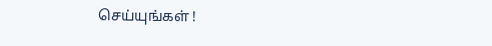செய்யுங்கள் !